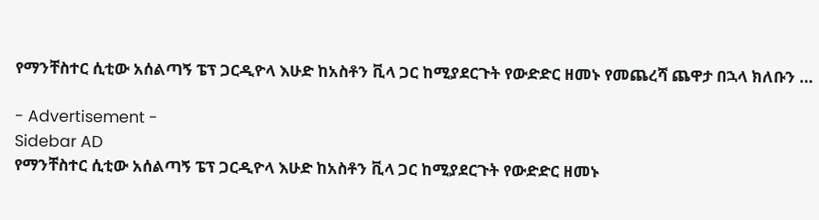የማንቸስተር ሲቲው አሰልጣኝ ፔፕ ጋርዲዮላ እሁድ ከአስቶን ቪላ ጋር ከሚያደርጉት የውድድር ዘመኑ የመጨረሻ ጨዋታ በኋላ ክለቡን …

- Advertisement -
Sidebar AD
የማንቸስተር ሲቲው አሰልጣኝ ፔፕ ጋርዲዮላ እሁድ ከአስቶን ቪላ ጋር ከሚያደርጉት የውድድር ዘመኑ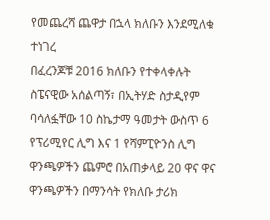የመጨረሻ ጨዋታ በኋላ ክለቡን እንደሚለቁ ተነገረ
በፈረንጆቹ 2016 ክለቡን የተቀላቀሉት ስፔናዊው አሰልጣኝ፣ በኢትሃድ ስታዲየም ባሳለፏቸው 10 ስኬታማ ዓመታት ውስጥ 6 የፕሪሚየር ሊግ እና 1 የሻምፒዮንስ ሊግ ዋንጫዎችን ጨምሮ በአጠቃላይ 20 ዋና ዋና ዋንጫዎችን በማንሳት የክለቡ ታሪክ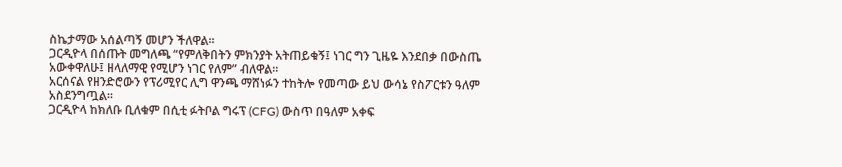ስኬታማው አሰልጣኝ መሆን ችለዋል።
ጋርዲዮላ በሰጡት መግለጫ “የምለቅበትን ምክንያት አትጠይቁኝ፤ ነገር ግን ጊዜዬ እንደበቃ በውስጤ አውቀዋለሁ፤ ዘላለማዊ የሚሆን ነገር የለም” ብለዋል።
አርሰናል የዘንድሮውን የፕሪሚየር ሊግ ዋንጫ ማሸነፉን ተከትሎ የመጣው ይህ ውሳኔ የስፖርቱን ዓለም አስደንግጧል።
ጋርዲዮላ ከክለቡ ቢለቁም በሲቲ ፉትቦል ግሩፕ (CFG) ውስጥ በዓለም አቀፍ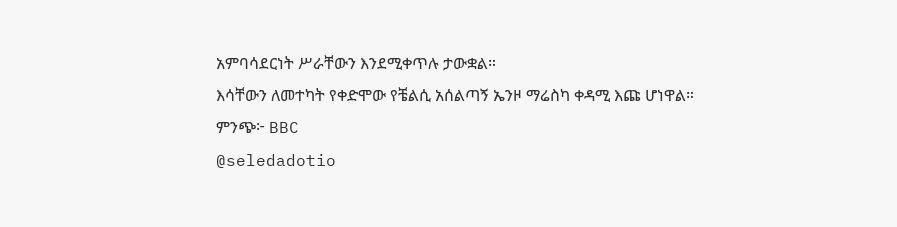አምባሳደርነት ሥራቸውን እንደሚቀጥሉ ታውቋል።
እሳቸውን ለመተካት የቀድሞው የቼልሲ አሰልጣኝ ኤንዞ ማሬስካ ቀዳሚ እጩ ሆነዋል።
ምንጭ፦ BBC
@seledadotio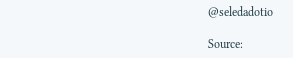@seledadotio

Source: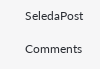SeledaPost

Comments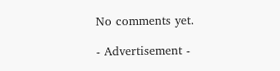No comments yet.

- Advertisement -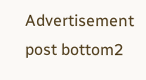Advertisement post bottom2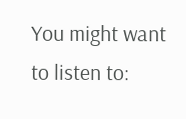You might want to listen to: